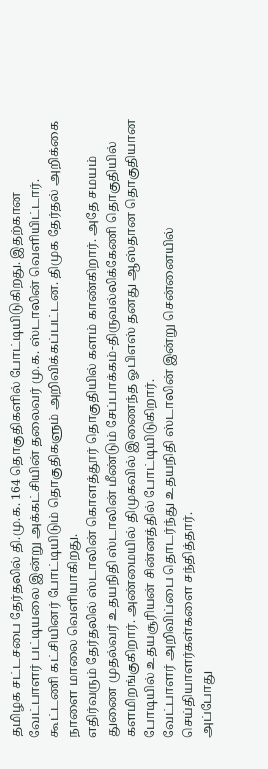தமிழக சட்டசபை தேர்தலில் தி.மு.க. 164 தொகுதிகளில் போட்டியிடுகிறது. இதற்கான வேட்பாளர் பட்டியலை இன்று அக்கட்சியின் தலைவர் மு.க. ஸ்டாலின் வெளியிட்டார். கூட்டணி கட்சியினர் போட்டியிடும் தொகுதிகளும் அறிவிக்கப்பட்டன. திமுக தேர்தல் அறிக்கை நாளை மாலை வெளியாகிறது.
எதிர்வரும் தேர்தலில் ஸ்டாலின் கொளத்தூர் தொகுதியில் களம் காண்கிறார். அதே சமயம் துணை முதல்வர் உதயநிதி ஸ்டாலின் மீண்டும் சேப்பாக்கம்-திருவல்லிக்கேணி தொகுதியில் களமிறங்குகிறார். அண்மையில் திமுகவில் இணைந்த ஓபிஎஸ் தனது ஆஸ்தான தொகுதியான போடியில் உதயசூரியன் சின்னத்தில் போட்டியிடுகிறார்.
வேட்பாளர் அறிவிப்பை தொடர்ந்து உதயநிதி ஸ்டாலின் இன்று சென்னையில் செய்தியாளர்கள்களை சந்தித்தார்.
அப்போது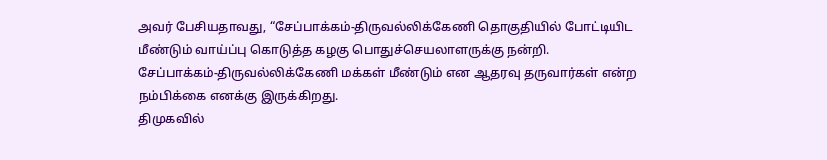அவர் பேசியதாவது, “சேப்பாக்கம்-திருவல்லிக்கேணி தொகுதியில் போட்டியிட மீண்டும் வாய்ப்பு கொடுத்த கழகு பொதுச்செயலாளருக்கு நன்றி.
சேப்பாக்கம்-திருவல்லிக்கேணி மக்கள் மீண்டும் என ஆதரவு தருவார்கள் என்ற நம்பிக்கை எனக்கு இருக்கிறது.
திமுகவில்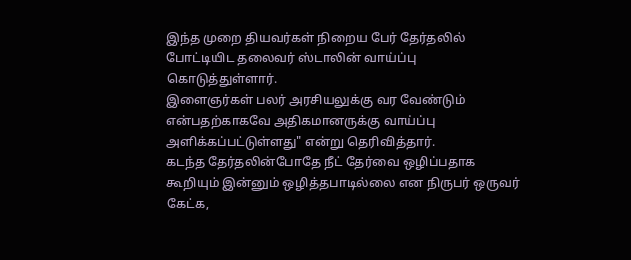இந்த முறை தியவர்கள் நிறைய பேர் தேர்தலில் போட்டியிட தலைவர் ஸ்டாலின் வாய்ப்பு கொடுத்துள்ளார்.
இளைஞர்கள் பலர் அரசியலுக்கு வர வேண்டும் என்பதற்காகவே அதிகமானருக்கு வாய்ப்பு அளிக்கப்பட்டுள்ளது" என்று தெரிவித்தார்.
கடந்த தேர்தலின்போதே நீட் தேர்வை ஒழிப்பதாக கூறியும் இன்னும் ஒழித்தபாடில்லை என நிருபர் ஒருவர் கேட்க,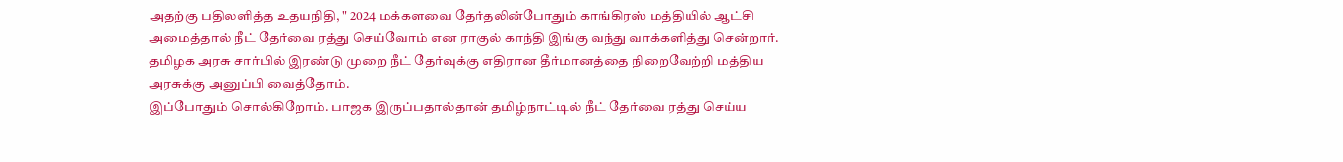அதற்கு பதிலளித்த உதயநிதி, " 2024 மக்களவை தேர்தலின்போதும் காங்கிரஸ் மத்தியில் ஆட்சி அமைத்தால் நீட் தேர்வை ரத்து செய்வோம் என ராகுல் காந்தி இங்கு வந்து வாக்களித்து சென்றார்.
தமிழக அரசு சார்பில் இரண்டு முறை நீட் தேர்வுக்கு எதிரான தீர்மானத்தை நிறைவேற்றி மத்திய அரசுக்கு அனுப்பி வைத்தோம்.
இப்போதும் சொல்கிறோம். பாஜக இருப்பதால்தான் தமிழ்நாட்டில் நீட் தேர்வை ரத்து செய்ய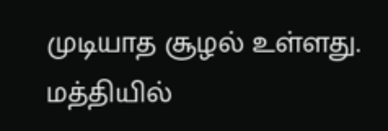முடியாத சூழல் உள்ளது. மத்தியில்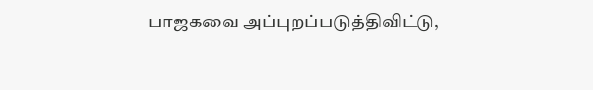பாஜகவை அப்புறப்படுத்திவிட்டு,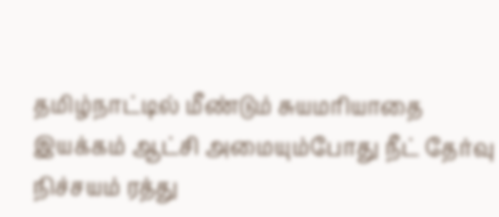தமிழ்நாட்டில் மீண்டும் சுயமரியாதை இயக்கம் ஆட்சி அமையும்போது நீட் தேர்வு நிச்சயம் ரத்து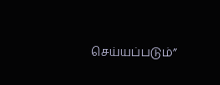செய்யப்படும்”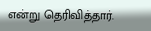என்று தெரிவித்தார்.